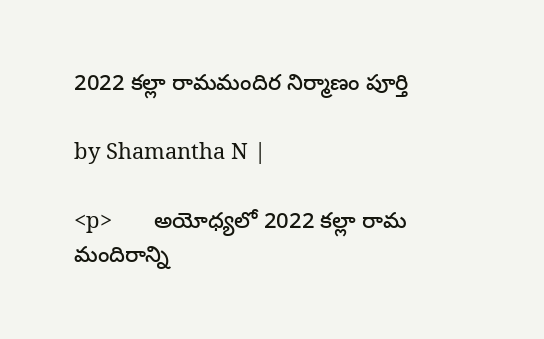2022 కల్లా రామమందిర నిర్మాణం పూర్తి

by Shamantha N |

<p>       అయోధ్యలో 2022 కల్లా రామ మందిరాన్ని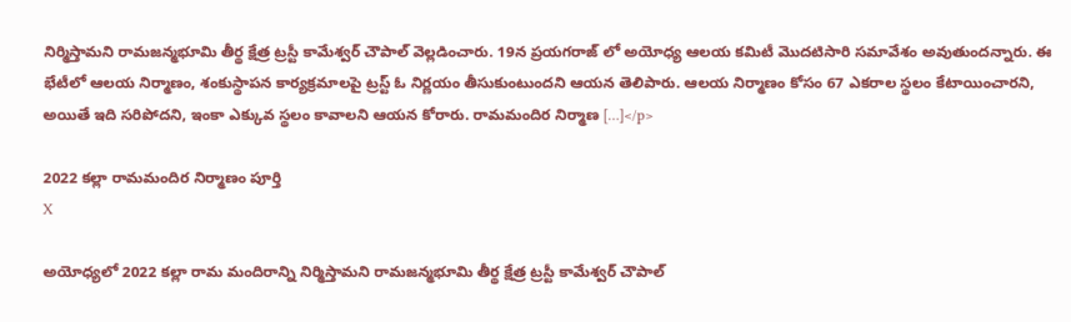నిర్మిస్తామని రామజన్మభూమి తీర్థ క్షేత్ర ట్రస్టీ కామేశ్వర్ చౌపాల్ వెల్లడించారు. 19న ప్రయగరాజ్ లో అయోధ్య ఆలయ కమిటీ మొదటిసారి సమావేశం అవుతుందన్నారు. ఈ భేటీలో ఆలయ నిర్మాణం, శంకుస్థాపన కార్యక్రమాలపై ట్రస్ట్ ఓ నిర్ణయం తీసుకుంటుందని ఆయన తెలిపారు. ఆలయ నిర్మాణం కోసం 67 ఎకరాల స్థలం కేటాయించారని, అయితే ఇది సరిపోదని, ఇంకా ఎక్కువ స్థలం కావాలని ఆయన కోరారు. రామమందిర నిర్మాణ […]</p>

2022 కల్లా రామమందిర నిర్మాణం పూర్తి
X

అయోధ్యలో 2022 కల్లా రామ మందిరాన్ని నిర్మిస్తామని రామజన్మభూమి తీర్థ క్షేత్ర ట్రస్టీ కామేశ్వర్ చౌపాల్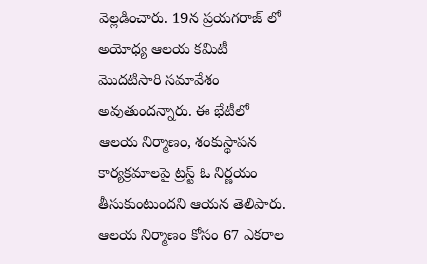వెల్లడించారు. 19న ప్రయగరాజ్ లో అయోధ్య ఆలయ కమిటీ మొదటిసారి సమావేశం అవుతుందన్నారు. ఈ భేటీలో ఆలయ నిర్మాణం, శంకుస్థాపన కార్యక్రమాలపై ట్రస్ట్ ఓ నిర్ణయం తీసుకుంటుందని ఆయన తెలిపారు. ఆలయ నిర్మాణం కోసం 67 ఎకరాల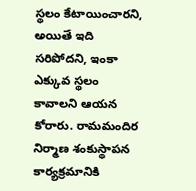స్థలం కేటాయించారని, అయితే ఇది సరిపోదని, ఇంకా ఎక్కువ స్థలం కావాలని ఆయన కోరారు. రామమందిర నిర్మాణ శంకుస్థాపన కార్యక్రమానికి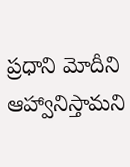ప్రధాని మోదీని ఆహ్వానిస్తామని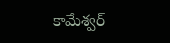కామేశ్వర్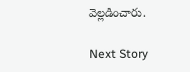వెల్లడించారు.

Next Story